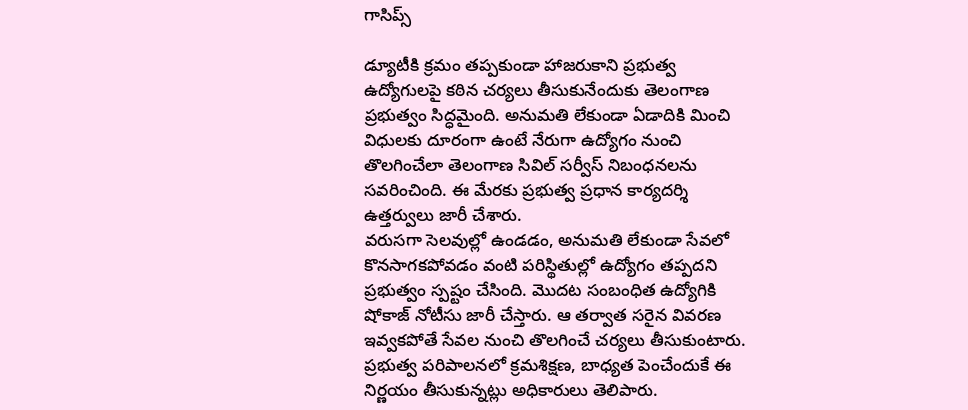గాసిప్స్

డ్యూటీకి క్రమం తప్పకుండా హాజరుకాని ప్రభుత్వ ఉద్యోగులపై కఠిన చర్యలు తీసుకునేందుకు తెలంగాణ ప్రభుత్వం సిద్ధమైంది. అనుమతి లేకుండా ఏడాదికి మించి విధులకు దూరంగా ఉంటే నేరుగా ఉద్యోగం నుంచి తొలగించేలా తెలంగాణ సివిల్ సర్వీస్ నిబంధనలను సవరించింది. ఈ మేరకు ప్రభుత్వ ప్రధాన కార్యదర్శి ఉత్తర్వులు జారీ చేశారు.
వరుసగా సెలవుల్లో ఉండడం, అనుమతి లేకుండా సేవలో కొనసాగకపోవడం వంటి పరిస్థితుల్లో ఉద్యోగం తప్పదని ప్రభుత్వం స్పష్టం చేసింది. మొదట సంబంధిత ఉద్యోగికి షోకాజ్ నోటీసు జారీ చేస్తారు. ఆ తర్వాత సరైన వివరణ ఇవ్వకపోతే సేవల నుంచి తొలగించే చర్యలు తీసుకుంటారు. ప్రభుత్వ పరిపాలనలో క్రమశిక్షణ, బాధ్యత పెంచేందుకే ఈ నిర్ణయం తీసుకున్నట్లు అధికారులు తెలిపారు.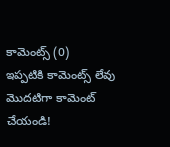కామెంట్స్ (0)
ఇప్పటికి కామెంట్స్ లేవు
మొదటిగా కామెంట్ చేయండి!